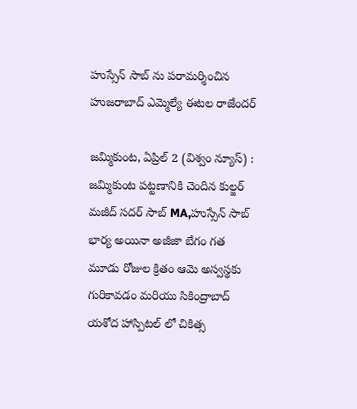హుస్సేన్ సాబ్ ను పరామర్శించిన
హుజరాబాద్ ఎమ్మెల్యే ఈటల రాజేందర్

జమ్మికుంట, ఏప్రిల్ 2 (విశ్వం న్యూస్) : జమ్మికుంట పట్టణానికి చెందిన కుల్జర్ మజీద్ సదర్ సాబ్ MA,హుస్సేన్ సాబ్ భార్య అయినా అజీజా బేగం గత మూడు రోజుల క్రితం ఆమె అస్వస్థకు గురికావడం మరియు సికింద్రాబాద్ యశోద హాస్పిటల్ లో చికిత్స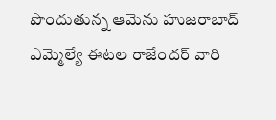పొందుతున్న ఆమెను హుజరాబాద్ ఎమ్మెల్యే ఈటల రాజేందర్ వారి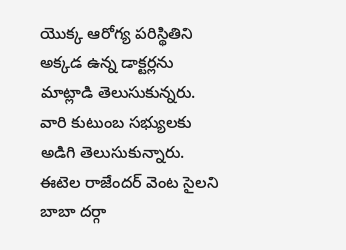యొక్క ఆరోగ్య పరిస్థితిని అక్కడ ఉన్న డాక్టర్లను మాట్లాడి తెలుసుకున్నరు. వారి కుటుంబ సభ్యులకు అడిగి తెలుసుకున్నారు. ఈటెల రాజేందర్ వెంట సైలని బాబా దర్గా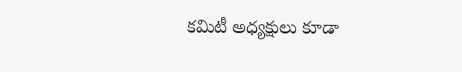కమిటీ అధ్యక్షులు కూడా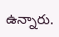ఉన్నారు.